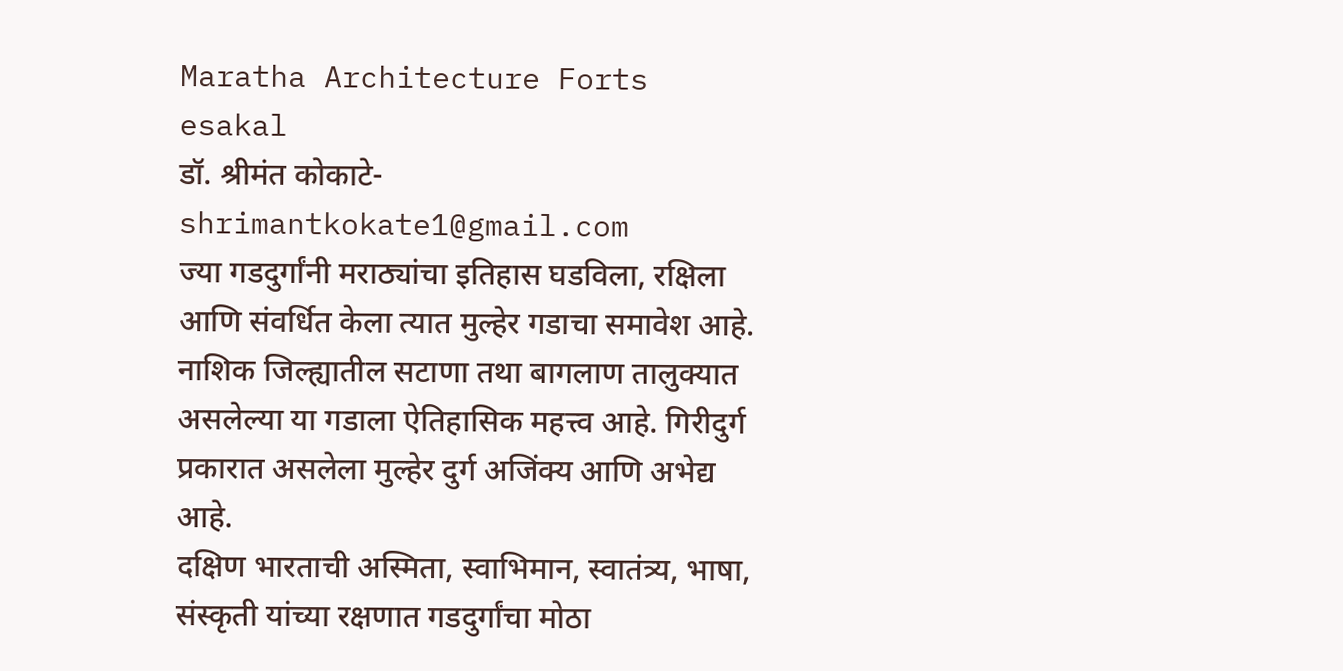Maratha Architecture Forts
esakal
डॉ. श्रीमंत कोकाटे- shrimantkokate1@gmail.com
ज्या गडदुर्गांनी मराठ्यांचा इतिहास घडविला, रक्षिला आणि संवर्धित केला त्यात मुल्हेर गडाचा समावेश आहे. नाशिक जिल्ह्यातील सटाणा तथा बागलाण तालुक्यात असलेल्या या गडाला ऐतिहासिक महत्त्व आहे. गिरीदुर्ग प्रकारात असलेला मुल्हेर दुर्ग अजिंक्य आणि अभेद्य आहे.
दक्षिण भारताची अस्मिता, स्वाभिमान, स्वातंत्र्य, भाषा, संस्कृती यांच्या रक्षणात गडदुर्गांचा मोठा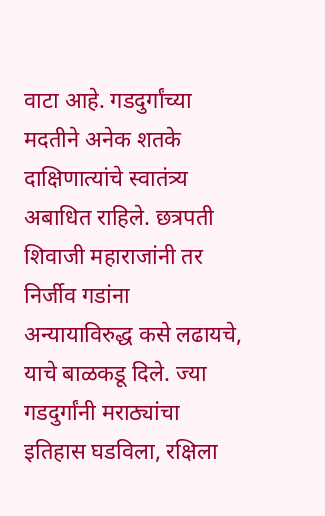वाटा आहे. गडदुर्गांच्या मदतीने अनेक शतके दाक्षिणात्यांचे स्वातंत्र्य अबाधित राहिले. छत्रपती शिवाजी महाराजांनी तर निर्जीव गडांना अन्यायाविरुद्ध कसे लढायचे, याचे बाळकडू दिले. ज्या गडदुर्गांनी मराठ्यांचा इतिहास घडविला, रक्षिला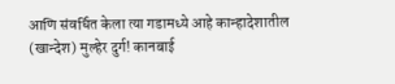आणि संवर्धित केला त्या गडामध्ये आहे कान्हादेशातील (खान्देश) मुल्हेर दुर्ग! कानबाई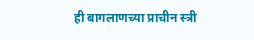ही बागलाणच्या प्राचीन स्त्री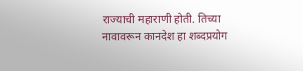राज्याची महाराणी होती. तिच्या नावावरून कानदेश हा शब्दप्रयोग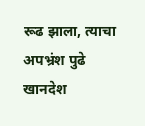रूढ झाला, त्याचा अपभ्रंश पुढे खानदेश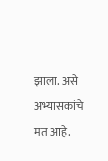झाला. असे अभ्यासकांचे मत आहे.